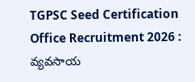TGPSC Seed Certification Office Recruitment 2026 : వ్యవసాయ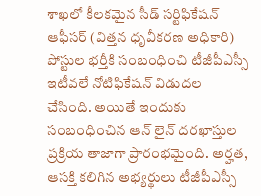శాఖలో కీలకమైన సీడ్ సర్టిఫికేషన్ ఆఫీసర్ (విత్తన ధృవీకరణ అధికారి) పోస్టుల భర్తీకి సంబంధించి టీజీపీఎస్సీ ఇటీవలే నోటిఫికేషన్ విడుదల చేసింది. అయితే ఇందుకు సంబంధించిన ఆన్ లైన్ దరఖాస్తుల ప్రక్రియ తాజాగా ప్రారంభమైంది. అర్హత, ఆసక్తి కలిగిన అభ్యర్థులు టీజీపీఎస్సీ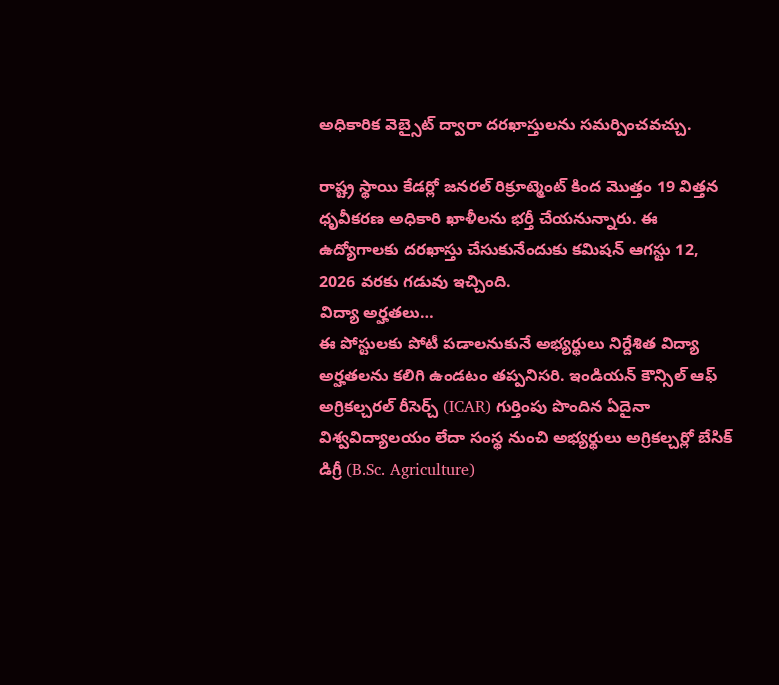అధికారిక వెబ్సైట్ ద్వారా దరఖాస్తులను సమర్పించవచ్చు.

రాష్ట్ర స్థాయి కేడర్లో జనరల్ రిక్రూట్మెంట్ కింద మొత్తం 19 విత్తన ధృవీకరణ అధికారి ఖాళీలను భర్తీ చేయనున్నారు. ఈ ఉద్యోగాలకు దరఖాస్తు చేసుకునేందుకు కమిషన్ ఆగస్టు 12, 2026 వరకు గడువు ఇచ్చింది.
విద్యా అర్హతలు…
ఈ పోస్టులకు పోటీ పడాలనుకునే అభ్యర్థులు నిర్దేశిత విద్యా అర్హతలను కలిగి ఉండటం తప్పనిసరి. ఇండియన్ కౌన్సిల్ ఆఫ్ అగ్రికల్చరల్ రీసెర్చ్ (ICAR) గుర్తింపు పొందిన ఏదైనా విశ్వవిద్యాలయం లేదా సంస్థ నుంచి అభ్యర్థులు అగ్రికల్చర్లో బేసిక్ డిగ్రీ (B.Sc. Agriculture)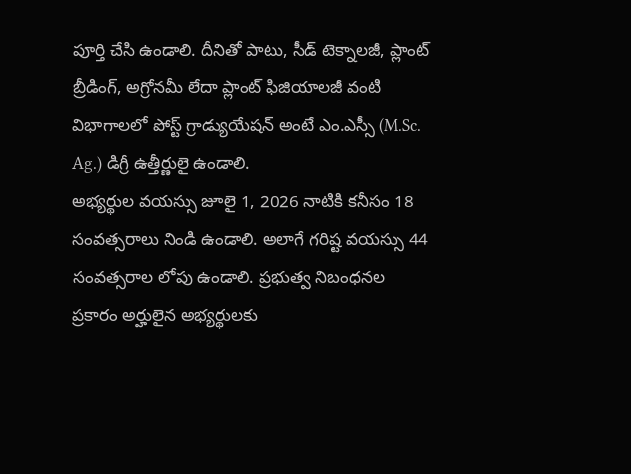పూర్తి చేసి ఉండాలి. దీనితో పాటు, సీడ్ టెక్నాలజీ, ప్లాంట్ బ్రీడింగ్, అగ్రోనమీ లేదా ప్లాంట్ ఫిజియాలజీ వంటి విభాగాలలో పోస్ట్ గ్రాడ్యుయేషన్ అంటే ఎం.ఎస్సీ (M.Sc. Ag.) డిగ్రీ ఉత్తీర్ణులై ఉండాలి.
అభ్యర్థుల వయస్సు జూలై 1, 2026 నాటికి కనీసం 18 సంవత్సరాలు నిండి ఉండాలి. అలాగే గరిష్ట వయస్సు 44 సంవత్సరాల లోపు ఉండాలి. ప్రభుత్వ నిబంధనల ప్రకారం అర్హులైన అభ్యర్థులకు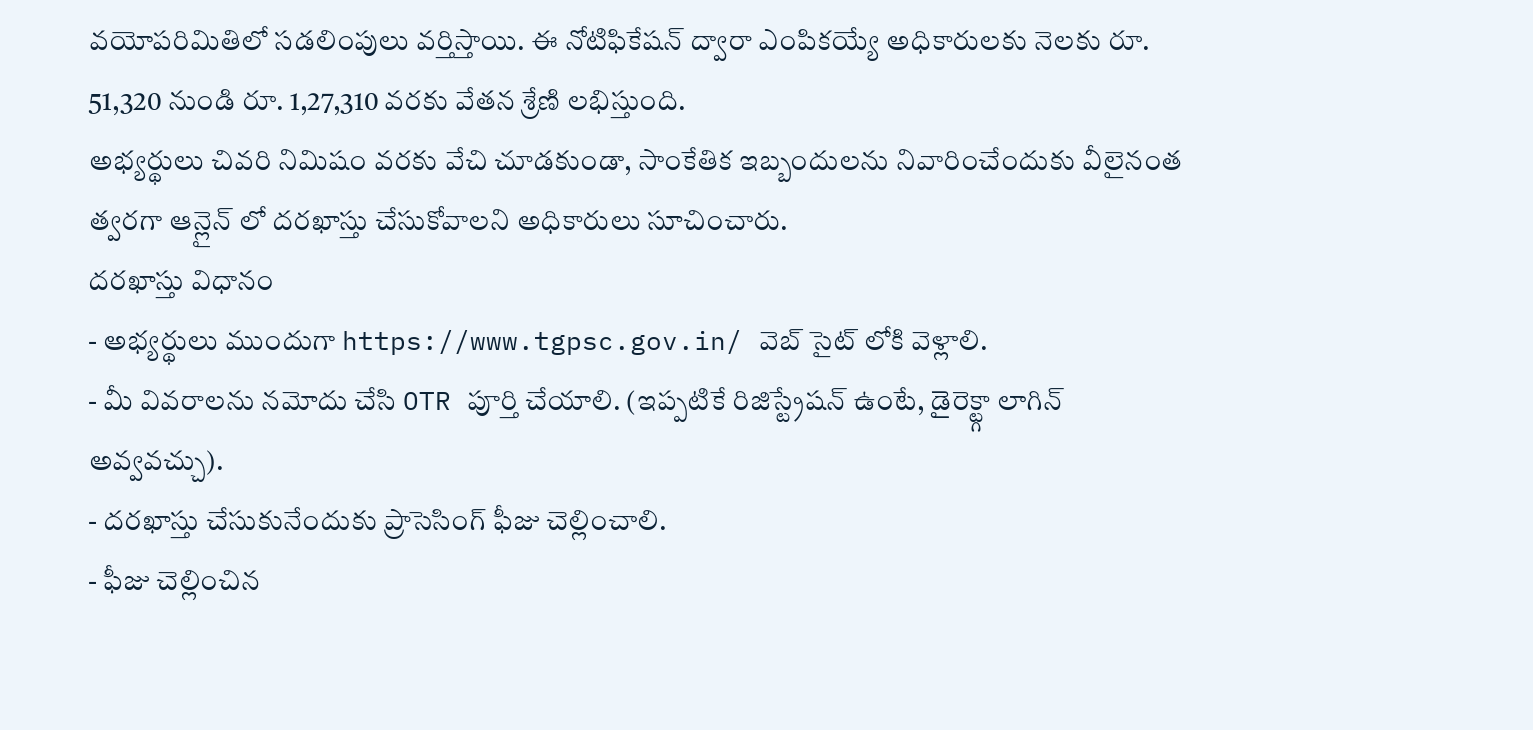వయోపరిమితిలో సడలింపులు వర్తిస్తాయి. ఈ నోటిఫికేషన్ ద్వారా ఎంపికయ్యే అధికారులకు నెలకు రూ. 51,320 నుండి రూ. 1,27,310 వరకు వేతన శ్రేణి లభిస్తుంది.
అభ్యర్థులు చివరి నిమిషం వరకు వేచి చూడకుండా, సాంకేతిక ఇబ్బందులను నివారించేందుకు వీలైనంత త్వరగా ఆన్లైన్ లో దరఖాస్తు చేసుకోవాలని అధికారులు సూచించారు.
దరఖాస్తు విధానం
- అభ్యర్థులు ముందుగా https://www.tgpsc.gov.in/ వెబ్ సైట్ లోకి వెళ్లాలి.
- మీ వివరాలను నమోదు చేసి OTR పూర్తి చేయాలి. (ఇప్పటికే రిజిస్ట్రేషన్ ఉంటే, డైరెక్ట్గా లాగిన్ అవ్వవచ్చు).
- దరఖాస్తు చేసుకునేందుకు ప్రాసెసింగ్ ఫీజు చెల్లించాలి.
- ఫీజు చెల్లించిన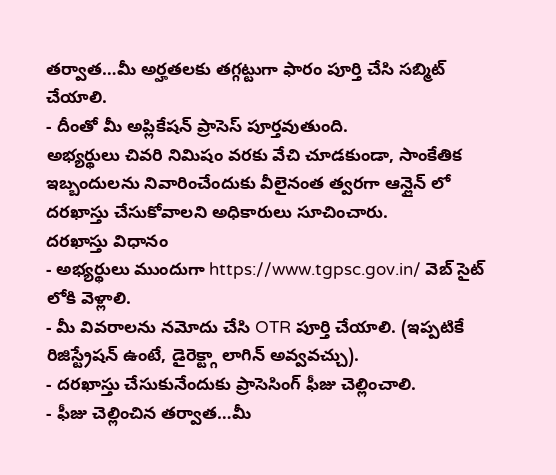తర్వాత…మీ అర్హతలకు తగ్గట్టుగా ఫారం పూర్తి చేసి సబ్మిట్ చేయాలి.
- దీంతో మీ అప్లికేషన్ ప్రాసెస్ పూర్తవుతుంది.
అభ్యర్థులు చివరి నిమిషం వరకు వేచి చూడకుండా, సాంకేతిక ఇబ్బందులను నివారించేందుకు వీలైనంత త్వరగా ఆన్లైన్ లో దరఖాస్తు చేసుకోవాలని అధికారులు సూచించారు.
దరఖాస్తు విధానం
- అభ్యర్థులు ముందుగా https://www.tgpsc.gov.in/ వెబ్ సైట్ లోకి వెళ్లాలి.
- మీ వివరాలను నమోదు చేసి OTR పూర్తి చేయాలి. (ఇప్పటికే రిజిస్ట్రేషన్ ఉంటే, డైరెక్ట్గా లాగిన్ అవ్వవచ్చు).
- దరఖాస్తు చేసుకునేందుకు ప్రాసెసింగ్ ఫీజు చెల్లించాలి.
- ఫీజు చెల్లించిన తర్వాత…మీ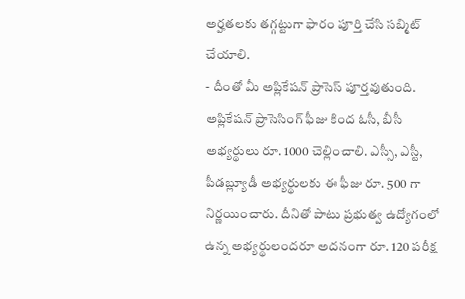అర్హతలకు తగ్గట్టుగా ఫారం పూర్తి చేసి సబ్మిట్ చేయాలి.
- దీంతో మీ అప్లికేషన్ ప్రాసెస్ పూర్తవుతుంది.
అప్లికేషన్ ప్రాసెసింగ్ ఫీజు కింద ఓసీ, బీసీ అభ్యర్థులు రూ. 1000 చెల్లించాలి. ఎస్సీ, ఎస్టీ, పీడబ్ల్యూడీ అభ్యర్థులకు ఈ ఫీజు రూ. 500 గా నిర్ణయించారు. దీనితో పాటు ప్రభుత్వ ఉద్యోగంలో ఉన్న అభ్యర్థులందరూ అదనంగా రూ. 120 పరీక్ష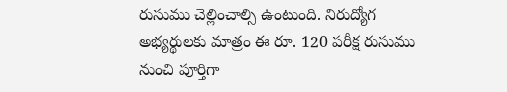రుసుము చెల్లించాల్సి ఉంటుంది. నిరుద్యోగ అభ్యర్థులకు మాత్రం ఈ రూ. 120 పరీక్ష రుసుము నుంచి పూర్తిగా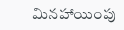మినహాయింపు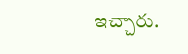ఇచ్చారు.